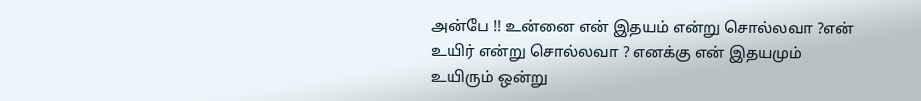அன்பே !! உன்னை என் இதயம் என்று சொல்லவா ?என் உயிர் என்று சொல்லவா ? எனக்கு என் இதயமும் உயிரும் ஒன்று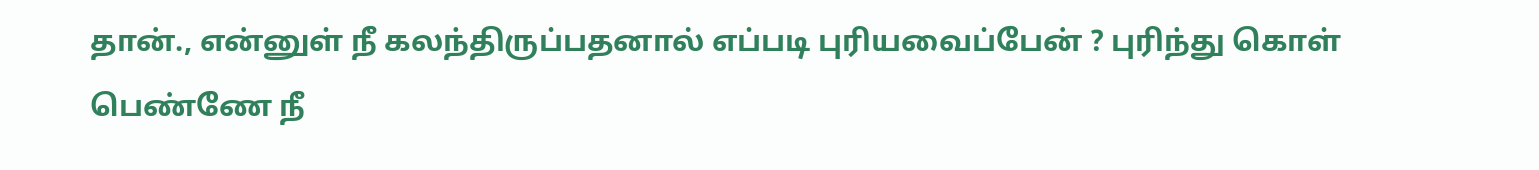தான்., என்னுள் நீ கலந்திருப்பதனால் எப்படி புரியவைப்பேன் ? புரிந்து கொள் பெண்ணே நீ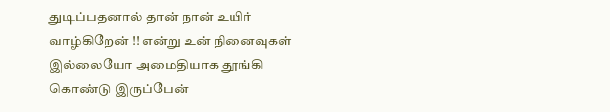துடிப்பதனால் தான் நான் உயிர் வாழ்கிறேன் !! என்று உன் நினைவுகள் இல்லையோ அமைதியாக தூங்கி கொண்டு இருப்பேன்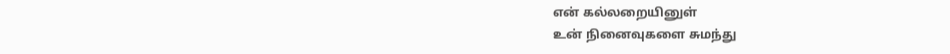என் கல்லறையினுள்
உன் நினைவுகளை சுமந்து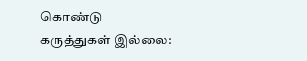கொண்டு
கருத்துகள் இல்லை: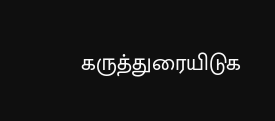கருத்துரையிடுக